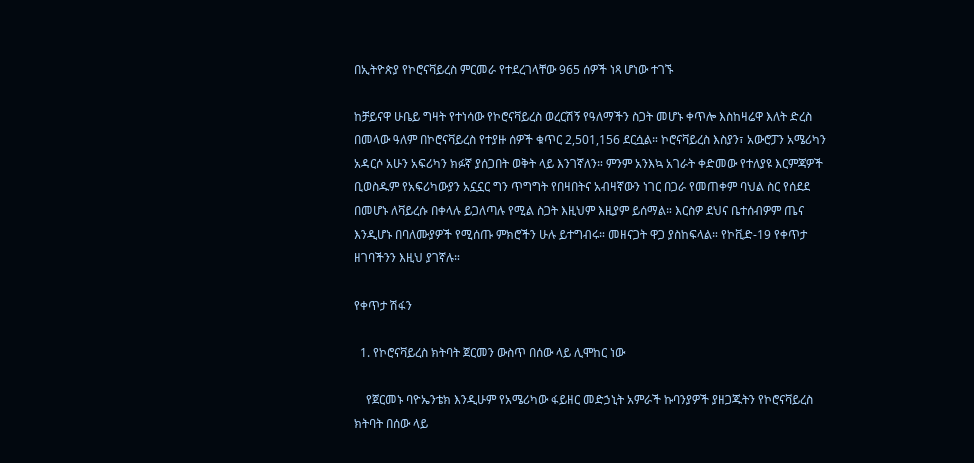በኢትዮጵያ የኮሮናቫይረስ ምርመራ የተደረገላቸው 965 ሰዎች ነጻ ሆነው ተገኙ

ከቻይናዋ ሁቤይ ግዛት የተነሳው የኮሮናቫይረስ ወረርሽኝ የዓለማችን ስጋት መሆኑ ቀጥሎ እስከዛሬዋ እለት ድረስ በመላው ዓለም በኮሮናቫይረስ የተያዙ ሰዎች ቁጥር 2,501,156 ደርሷል። ኮሮናቫይረስ እስያን፣ አውሮፓን አሜሪካን አዳርሶ አሁን አፍሪካን ክፉኛ ያሰጋበት ወቅት ላይ እንገኛለን። ምንም አንእኳ አገራት ቀድመው የተለያዩ እርምጃዎች ቢወስዱም የአፍሪካውያን አኗኗር ግን ጥግግት የበዛበትና አብዛኛውን ነገር በጋራ የመጠቀም ባህል ስር የሰደደ በመሆኑ ለቫይረሱ በቀላሉ ይጋለጣሉ የሚል ስጋት እዚህም እዚያም ይሰማል። እርስዎ ደህና ቤተሰብዎም ጤና እንዲሆኑ በባለሙያዎች የሚሰጡ ምክሮችን ሁሉ ይተግብሩ። መዘናጋት ዋጋ ያስከፍላል። የኮቪድ-19 የቀጥታ ዘገባችንን እዚህ ያገኛሉ።

የቀጥታ ሽፋን

  1. የኮሮናቫይረስ ክትባት ጀርመን ውስጥ በሰው ላይ ሊሞከር ነው

    የጀርመኑ ባዮኤንቴክ እንዲሁም የአሜሪካው ፋይዘር መድኃኒት አምራች ኩባንያዎች ያዘጋጁትን የኮሮናቫይረስ ክትባት በሰው ላይ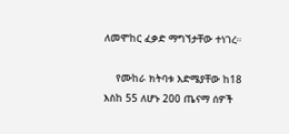ለመሞከር ፈቃድ ማግኘታቸው ተነገረ።

    የሙከራ ክትባቱ እድሜያቸው ከ18 እስከ 55 ለሆኑ 200 ጤናማ ሰዎች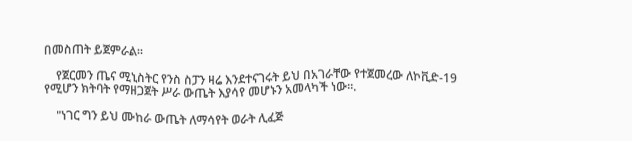በመስጠት ይጀምራል።

    የጀርመን ጤና ሚኒስትር የንስ ስፓን ዛሬ እንደተናገሩት ይህ በአገራቸው የተጀመረው ለኮቪድ-19 የሚሆን ክትባት የማዘጋጀት ሥራ ውጤት እያሳየ መሆኑን አመላካች ነው።.

    "ነገር ግን ይህ ሙከራ ውጤት ለማሳየት ወራት ሊፈጅ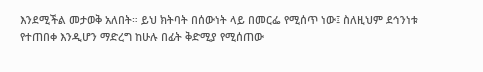እንደሚችል መታወቅ አለበት። ይህ ክትባት በሰውነት ላይ በመርፌ የሚሰጥ ነው፤ ስለዚህም ደኅንነቱ የተጠበቀ እንዲሆን ማድረግ ከሁሉ በፊት ቅድሚያ የሚሰጠው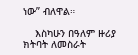ነው” ብለዋል።

    እስካሁን በዓለም ዙሪያ ክትባት ለመስራት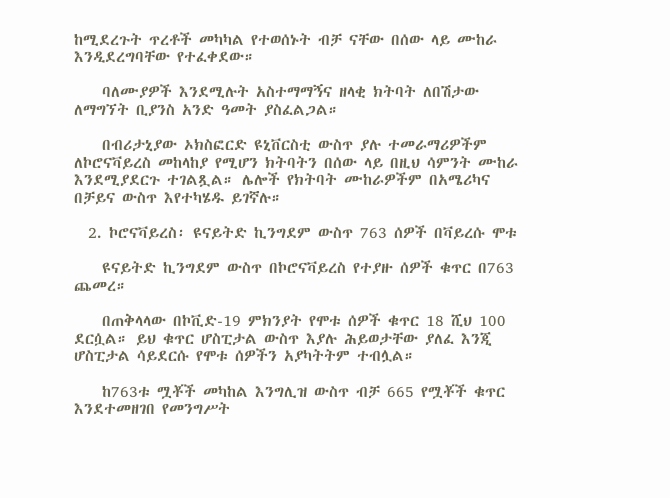ከሚደረጉት ጥረቶች መካካል የተወሰኑት ብቻ ናቸው በሰው ላይ ሙከራ እንዲደረግባቸው የተፈቀደው።

    ባለሙያዎች እንደሚሉት አስተማማኝና ዘላቂ ክትባት ለበሽታው ለማግኘት ቢያንስ አንድ ዓመት ያስፈልጋል።

    በብሪታኒያው ኦክስፎርድ ዩኒቨርስቲ ውስጥ ያሉ ተመራማሪዎችም ለኮሮናቫይረስ መከላከያ የሚሆን ክትባትን በሰው ላይ በዚህ ሳምንት ሙከራ እንደሚያደርጉ ተገልጿል። ሌሎች የክትባት ሙከራዎችም በአሜሪካና በቻይና ውስጥ እየተካሄዱ ይገኛሉ።

  2. ኮሮናቫይረስ፡ ዩናይትድ ኪንግደም ውስጥ 763 ሰዎች በቫይረሱ ሞቱ

    ዩናይትድ ኪንግደም ውስጥ በኮሮናቫይረስ የተያዙ ሰዎች ቁጥር በ763 ጨመረ።

    በጠቅላላው በኮቪድ-19 ምክንያት የሞቱ ሰዎች ቁጥር 18 ሺህ 100 ደርሷል። ይህ ቁጥር ሆስፒታል ውስጥ እያሉ ሕይወታቸው ያለፈ እንጂ ሆስፒታል ሳይደርሱ የሞቱ ሰዎችን አያካትትም ተብሏል።

    ከ763ቱ ሟቾች መካከል እንግሊዝ ውስጥ ብቻ 665 የሟቾች ቁጥር እንደተመዘገበ የመንግሥት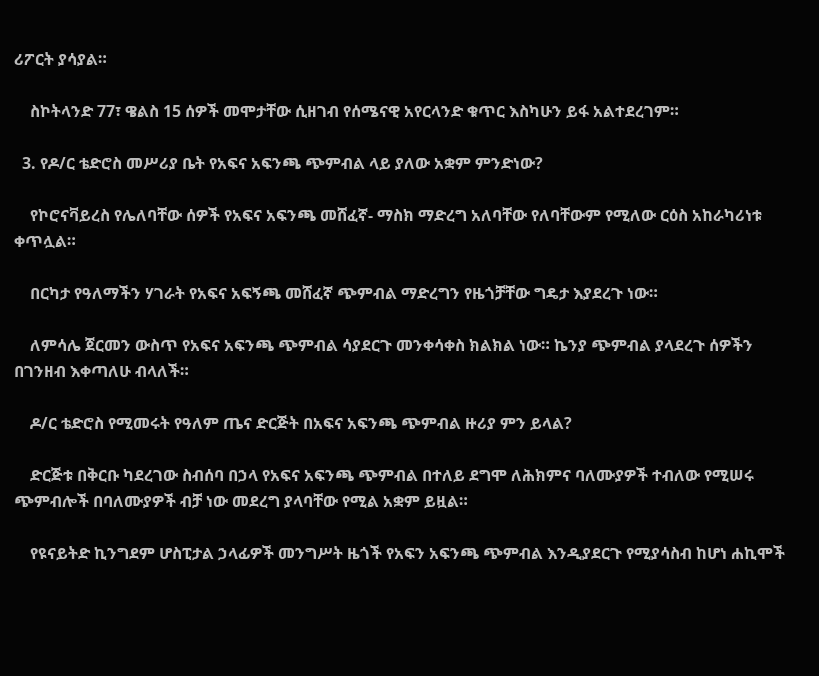ሪፖርት ያሳያል።

    ስኮትላንድ 77፣ ዌልስ 15 ሰዎች መሞታቸው ሲዘገብ የሰሜናዊ አየርላንድ ቁጥር እስካሁን ይፋ አልተደረገም።

  3. የዶ/ር ቴድሮስ መሥሪያ ቤት የአፍና አፍንጫ ጭምብል ላይ ያለው አቋም ምንድነው?

    የኮሮናቫይረስ የሌለባቸው ሰዎች የአፍና አፍንጫ መሸፈኛ- ማስክ ማድረግ አለባቸው የለባቸውም የሚለው ርዕስ አከራካሪነቱ ቀጥሏል።

    በርካታ የዓለማችን ሃገራት የአፍና አፍኝጫ መሸፈኛ ጭምብል ማድረግን የዜጎቻቸው ግዴታ እያደረጉ ነው።

    ለምሳሌ ጀርመን ውስጥ የአፍና አፍንጫ ጭምብል ሳያደርጉ መንቀሳቀስ ክልክል ነው። ኬንያ ጭምብል ያላደረጉ ሰዎችን በገንዘብ እቀጣለሁ ብላለች።

    ዶ/ር ቴድሮስ የሚመሩት የዓለም ጤና ድርጅት በአፍና አፍንጫ ጭምብል ዙሪያ ምን ይላል?

    ድርጅቱ በቅርቡ ካደረገው ስብሰባ በኃላ የአፍና አፍንጫ ጭምብል በተለይ ደግሞ ለሕክምና ባለሙያዎች ተብለው የሚሠሩ ጭምብሎች በባለሙያዎች ብቻ ነው መደረግ ያላባቸው የሚል አቋም ይዟል።

    የዩናይትድ ኪንግደም ሆስፒታል ኃላፊዎች መንግሥት ዜጎች የአፍን አፍንጫ ጭምብል እንዲያደርጉ የሚያሳስብ ከሆነ ሐኪሞች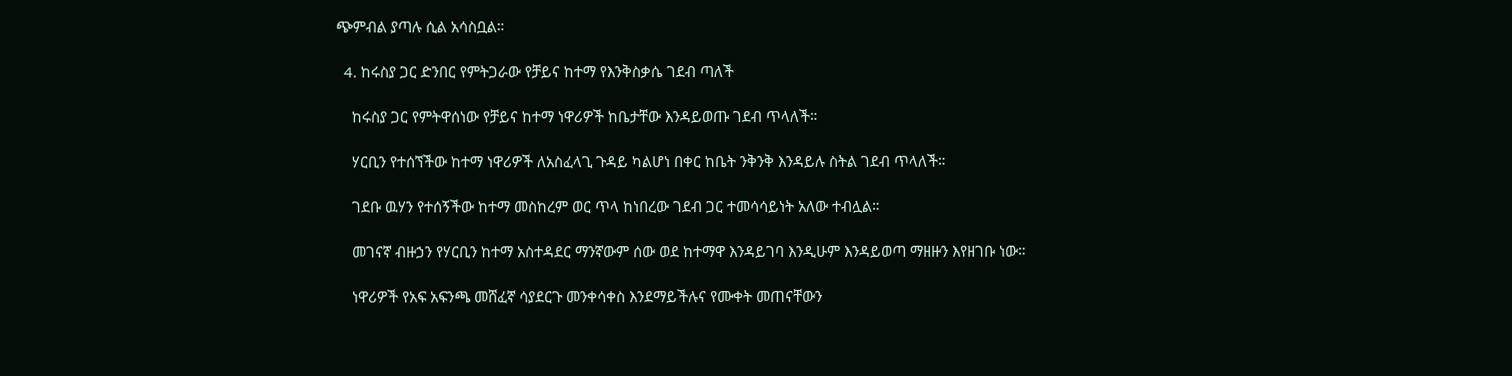ጭምብል ያጣሉ ሲል አሳስቧል።

  4. ከሩስያ ጋር ድንበር የምትጋራው የቻይና ከተማ የእንቅስቃሴ ገደብ ጣለች

    ከሩስያ ጋር የምትዋሰነው የቻይና ከተማ ነዋሪዎች ከቤታቸው እንዳይወጡ ገደብ ጥላለች።

    ሃርቢን የተሰኘችው ከተማ ነዋሪዎች ለአስፈላጊ ጉዳይ ካልሆነ በቀር ከቤት ንቅንቅ እንዳይሉ ስትል ገደብ ጥላለች።

    ገደቡ ዉሃን የተሰኝችው ከተማ መስከረም ወር ጥላ ከነበረው ገደብ ጋር ተመሳሳይነት አለው ተብሏል።

    መገናኛ ብዙኃን የሃርቢን ከተማ አስተዳደር ማንኛውም ሰው ወደ ከተማዋ እንዳይገባ እንዲሁም እንዳይወጣ ማዘዙን እየዘገቡ ነው።

    ነዋሪዎች የአፍ አፍንጫ መሸፈኛ ሳያደርጉ መንቀሳቀስ እንደማይችሉና የሙቀት መጠናቸውን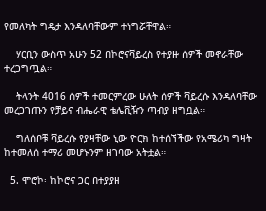የመለካት ግዴታ እንዳለባቸውም ተነግሯቸዋል።

    ሃርቢን ውስጥ አሁን 52 በኮሮናቫይረስ የተያዙ ሰዎች መኖራቸው ተረጋግጧል።

    ትላንት 4016 ሰዎች ተመርምረው ሁለት ሰዎች ቫይረሱ እንዳለባቸው መረጋገጡን የቻይና ብሔራዊ ቴሌቪዥን ጣብያ ዘግቧል።

    ግለሰቦቹ ቫይረሱ የያዛቸው ኒው ዮርክ ከተሰኘችው የአሜሪካ ግዛት ከተመለሰ ተማሪ መሆኑንም ዘገባው አትቷል።

  5. ሞሮኮ፡ ከኮሮና ጋር በተያያዘ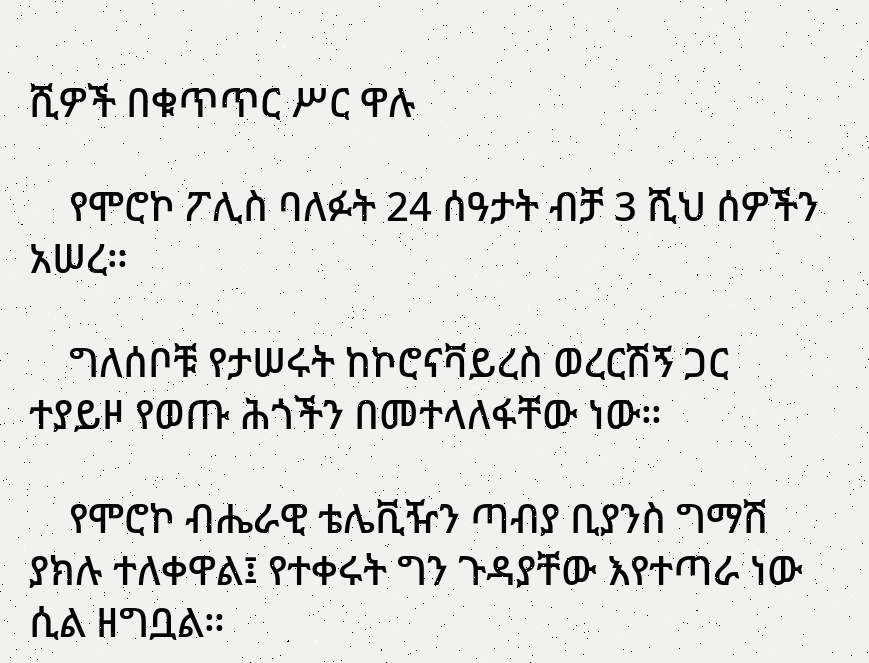ሺዎች በቁጥጥር ሥር ዋሉ

    የሞሮኮ ፖሊስ ባለፉት 24 ሰዓታት ብቻ 3 ሺህ ሰዎችን አሠረ።

    ግለሰቦቹ የታሠሩት ከኮሮናቫይረስ ወረርሽኝ ጋር ተያይዞ የወጡ ሕጎችን በመተላለፋቸው ነው።

    የሞሮኮ ብሔራዊ ቴሌቪዥን ጣብያ ቢያንስ ግማሽ ያክሉ ተለቀዋል፤ የተቀሩት ግን ጉዳያቸው እየተጣራ ነው ሲል ዘግቧል።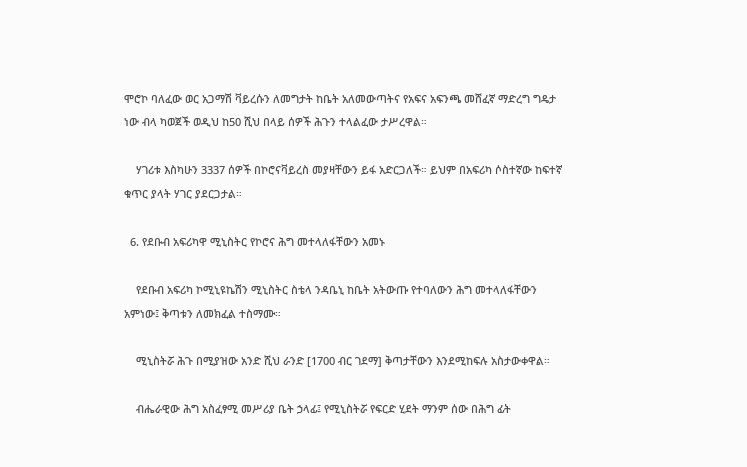ሞሮኮ ባለፈው ወር አጋማሽ ቫይረሱን ለመግታት ከቤት አለመውጣትና የአፍና አፍንጫ መሸፈኛ ማድረግ ግዴታ ነው ብላ ካወጀች ወዲህ ከ50 ሺህ በላይ ሰዎች ሕጉን ተላልፈው ታሥረዋል።

    ሃገሪቱ እስካሁን 3337 ሰዎች በኮሮናቫይረስ መያዛቸውን ይፋ አድርጋለች። ይህም በአፍሪካ ሶስተኛው ከፍተኛ ቁጥር ያላት ሃገር ያደርጋታል።

  6. የደቡብ አፍሪካዋ ሚኒስትር የኮሮና ሕግ መተላለፋቸውን አመኑ

    የደቡብ አፍሪካ ኮሚኒዩኬሽን ሚኒስትር ስቴላ ንዳቤኒ ከቤት አትውጡ የተባለውን ሕግ መተላለፋቸውን አምነው፤ ቅጣቱን ለመክፈል ተስማሙ።

    ሚኒስትሯ ሕጉ በሚያዝው አንድ ሺህ ራንድ [1700 ብር ገደማ] ቅጣታቸውን እንደሚከፍሉ አስታውቀዋል።

    ብሔራዊው ሕግ አስፈፃሚ መሥሪያ ቤት ኃላፊ፤ የሚኒስትሯ የፍርድ ሂደት ማንም ሰው በሕግ ፊት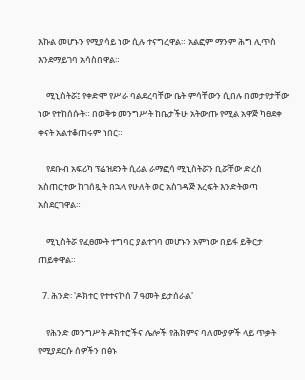እኩል መሆኑን የሚያሳይ ነው ሲሉ ተናግረዋል። አልፎም ማንም ሕግ ሊጥስ እንደማይገባ አሳስበዋል።

    ሚኒስትሯ፤ የቀድሞ የሥራ ባልደረባቸው ቤት ምሳቸውን ሲበሉ በመታየታቸው ነው የተከሰሱት። በወቅቱ መንግሥት ከቤታችሁ አትውጡ የሚል አዋጅ ካፀደቀ ቀናት አልተቆጠሩም ነበር።

    የደቡብ አፍሪካ ፕሬዝደንት ሲሪል ራማፎሳ ሚኒስትሯን ቢሯቸው ድረስ አስጠርተው ከገሰጿት በኋላ የሁለት ወር አስገዳጅ እረፍት እንድትወጣ አስደርገዋል።

    ሚኒስትሯ የፈፀሙት ተግባር ያልተገባ መሆኑን አምነው በይፋ ይቅርታ ጠይቀዋል።

  7. ሕንድ፡ 'ዶክተር የተተናኮሰ 7 ዓመት ይታሰራል'

    የሕንድ መንግሥት ዶክተሮችና ሌሎች የሕክምና ባለሙያዎች ላይ ጥቃት የሚያደርሱ ሰዎችን በፅኑ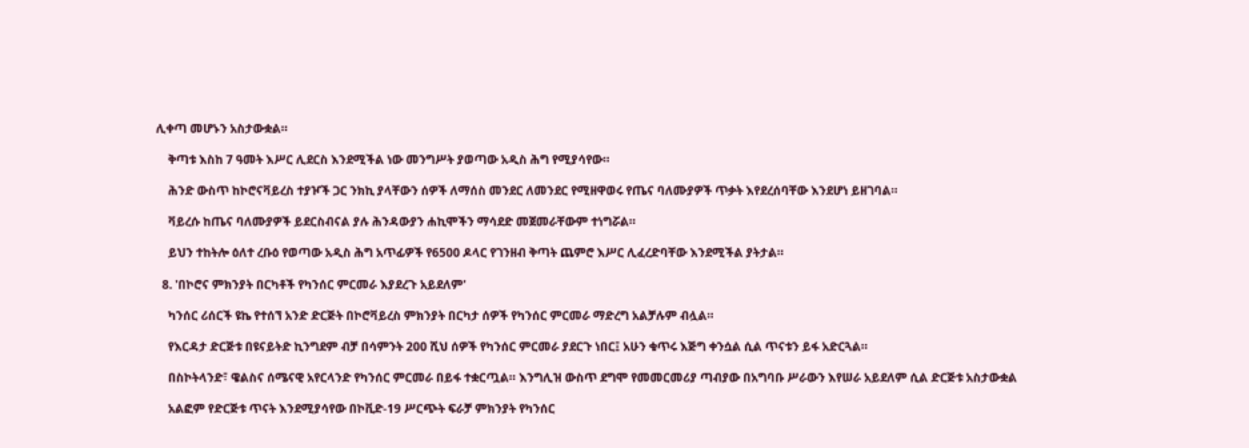ሊቀጣ መሆኑን አስታውቋል።

    ቅጣቱ እስከ 7 ዓመት እሥር ሊደርስ እንደሚችል ነው መንግሥት ያወጣው አዲስ ሕግ የሚያሳየው።

    ሕንድ ውስጥ ከኮሮናቫይረስ ተያዦች ጋር ንክኪ ያላቸውን ሰዎች ለማሰስ መንደር ለመንደር የሚዘዋወሩ የጤና ባለሙያዎች ጥቃት እየደረሰባቸው እንደሆነ ይዘገባል።

    ቫይረሱ ከጤና ባለሙያዎች ይደርስብናል ያሉ ሕንዳውያን ሐኪሞችን ማሳደድ መጀመራቸውም ተነግሯል።

    ይህን ተከትሎ ዕለተ ረቡዕ የወጣው አዲስ ሕግ አጥፊዎች የ6500 ዶላር የገንዘብ ቅጣት ጨምሮ እሥር ሊፈረድባቸው እንደሚችል ያትታል።

  8. 'በኮሮና ምክንያት በርካቶች የካንሰር ምርመራ እያደረጉ አይደለም'

    ካንሰር ሪሰርች ዩኬ የተሰኘ አንድ ድርጅት በኮሮቫይረስ ምክንያት በርካታ ሰዎች የካንሰር ምርመራ ማድረግ አልቻሉም ብሏል።

    የእርዳታ ድርጅቱ በዩናይትድ ኪንግደም ብቻ በሳምንት 200 ሺህ ሰዎች የካንሰር ምርመራ ያደርጉ ነበር፤ አሁን ቁጥሩ እጅግ ቀንሷል ሲል ጥናቱን ይፋ አድርጓል።

    በስኮትላንድ፣ ዌልስና ሰሜናዊ አየርላንድ የካንሰር ምርመራ በይፋ ተቋርጧል። እንግሊዝ ውስጥ ደግሞ የመመርመሪያ ጣብያው በአግባቡ ሥራውን እየሠራ አይደለም ሲል ድርጅቱ አስታውቋል

    አልፎም የድርጅቱ ጥናት እንደሚያሳየው በኮቪድ-19 ሥርጭት ፍራቻ ምክንያት የካንሰር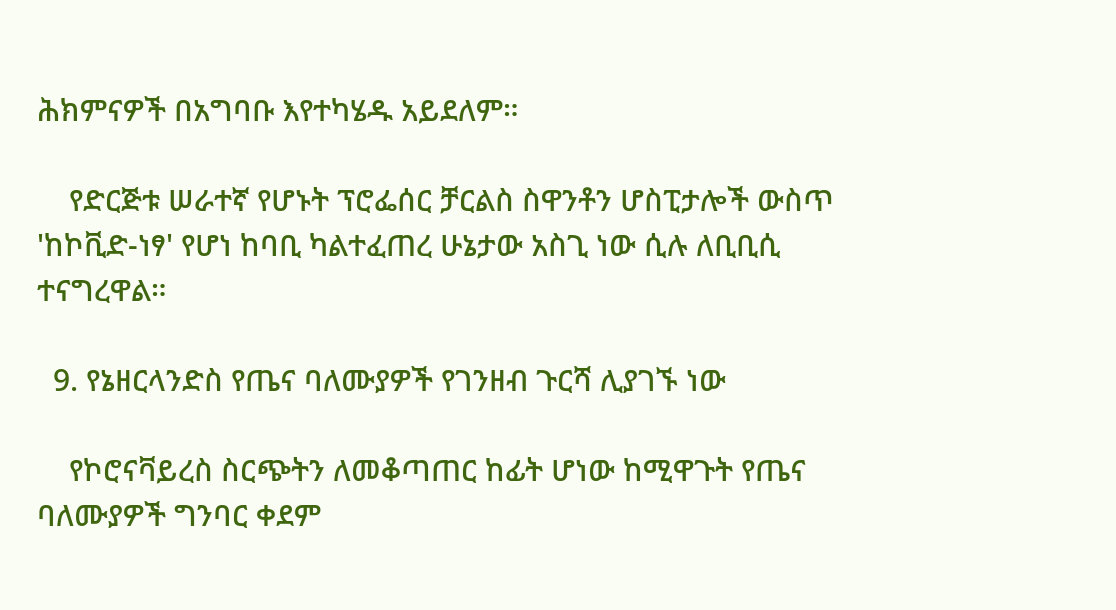ሕክምናዎች በአግባቡ እየተካሄዱ አይደለም።

    የድርጅቱ ሠራተኛ የሆኑት ፕሮፌሰር ቻርልስ ስዋንቶን ሆስፒታሎች ውስጥ 'ከኮቪድ-ነፃ' የሆነ ከባቢ ካልተፈጠረ ሁኔታው አስጊ ነው ሲሉ ለቢቢሲ ተናግረዋል።

  9. የኔዘርላንድስ የጤና ባለሙያዎች የገንዘብ ጉርሻ ሊያገኙ ነው

    የኮሮናቫይረስ ስርጭትን ለመቆጣጠር ከፊት ሆነው ከሚዋጉት የጤና ባለሙያዎች ግንባር ቀደም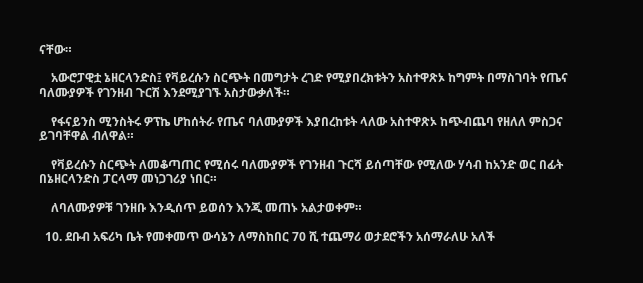ናቸው።

    አውሮፓዊቷ ኔዘርላንድስ፤ የቫይረሱን ስርጭት በመግታት ረገድ የሚያበረክቱትን አስተዋጽኦ ከግምት በማስገባት የጤና ባለሙያዎች የገንዘብ ጉርሽ እንደሚያገኙ አስታውቃለች።

    የፋናይንስ ሚንስትሩ ዎፕኬ ሆከሰትራ የጤና ባለሙያዎች እያበረከቱት ላለው አስተዋጽኦ ከጭብጨባ የዘለለ ምስጋና ይገባቸዋል ብለዋል።

    የቫይረሱን ስርጭት ለመቆጣጠር የሚሰሩ ባለሙያዎች የገንዘብ ጉርሻ ይሰጣቸው የሚለው ሃሳብ ከአንድ ወር በፊት በኔዘርላንድስ ፓርላማ መነጋገሪያ ነበር።

    ለባለሙያዎቹ ገንዘቡ እንዲሰጥ ይወሰን እንጂ መጠኑ አልታወቀም።

  10. ደቡብ አፍሪካ ቤት የመቀመጥ ውሳኔን ለማስከበር 70 ሺ ተጨማሪ ወታደሮችን አሰማራለሁ አለች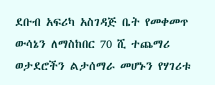ደቡብ አፍሪካ አስገዳጅ ቤት የመቀመጥ ውሳኔን ለማስከበር 70 ሺ ተጨማሪ ወታደሮችን ልታሰማራ መሆኑን የሃገሪቱ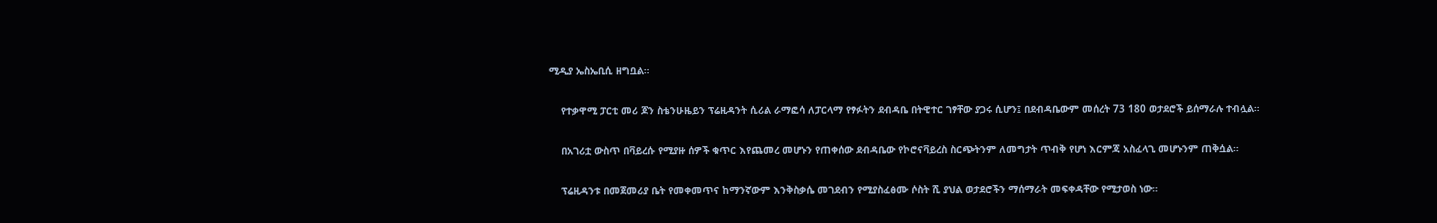ሚዲያ ኤስኤቢሲ ዘግቧል።

    የተቃዋሚ ፓርቲ መሪ ጆን ስቴንሁዜይን ፕሬዚዳንት ሲሪል ራማፎሳ ለፓርላማ የፃፉትን ደብዳቤ በትዊተር ገፃቸው ያጋሩ ሲሆን፤ በደብዳቤውም መሰረት 73 180 ወታደሮች ይሰማራሉ ተብሏል።

    በአገሪቷ ውስጥ በቫይረሱ የሚያዙ ሰዎች ቁጥር እየጨመረ መሆኑን የጠቀሰው ደብዳቤው የኮሮናቫይረስ ስርጭትንም ለመግታት ጥብቅ የሆነ እርምጃ አስፈላጊ መሆኑንም ጠቅሷል።

    ፕሬዚዳንቱ በመጀመሪያ ቤት የመቀመጥና ከማንኛውም እንቅስቃሴ መገደብን የሚያስፈፅሙ ሶስት ሺ ያህል ወታደሮችን ማሰማራት መፍቀዳቸው የሚታወስ ነው።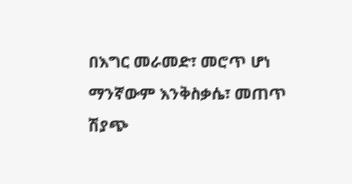በእግር መራመድ፣ መሮጥ ሆነ ማንኛውም እንቅስቃሴ፣ መጠጥ ሽያጭ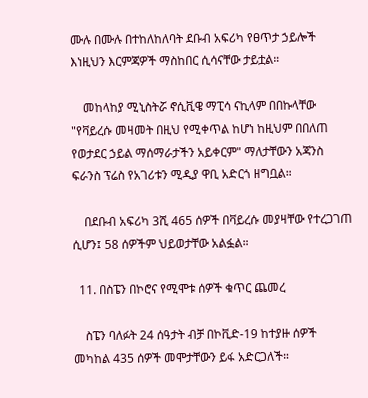ሙሉ በሙሉ በተከለከለባት ደቡብ አፍሪካ የፀጥታ ኃይሎች እነዚህን እርምጃዎች ማስከበር ሲሳናቸው ታይቷል።

    መከላከያ ሚኒስትሯ ኖሲቪዌ ማፒሳ ናኪላም በበኩላቸው "የቫይረሱ መዛመት በዚህ የሚቀጥል ከሆነ ከዚህም በበለጠ የወታደር ኃይል ማሰማራታችን አይቀርም" ማለታቸውን አጃንስ ፍራንስ ፕሬስ የአገሪቱን ሚዲያ ዋቢ አድርጎ ዘግቧል።

    በደቡብ አፍሪካ 3ሺ 465 ሰዎች በቫይረሱ መያዛቸው የተረጋገጠ ሲሆን፤ 58 ሰዎችም ህይወታቸው አልፏል።

  11. በስፔን በኮሮና የሚሞቱ ሰዎች ቁጥር ጨመረ

    ስፔን ባለፉት 24 ሰዓታት ብቻ በኮቪድ-19 ከተያዙ ሰዎች መካከል 435 ሰዎች መሞታቸውን ይፋ አድርጋለች።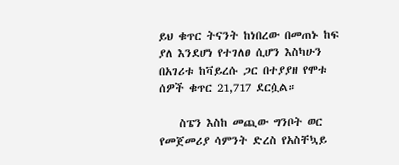ይህ ቁጥር ትናንት ከነበረው በመጠኑ ከፍ ያለ እንደሆነ የተገለፀ ሲሆን እስካሁን በአገሪቱ ከቫይረሱ ጋር በተያያዘ የሞቱ ሰዎች ቁጥር 21,717 ደርሷል።

    ስፔን እስከ መጪው ግንቦት ወር የመጀመሪያ ሳምንት ድረስ የአስቸኳይ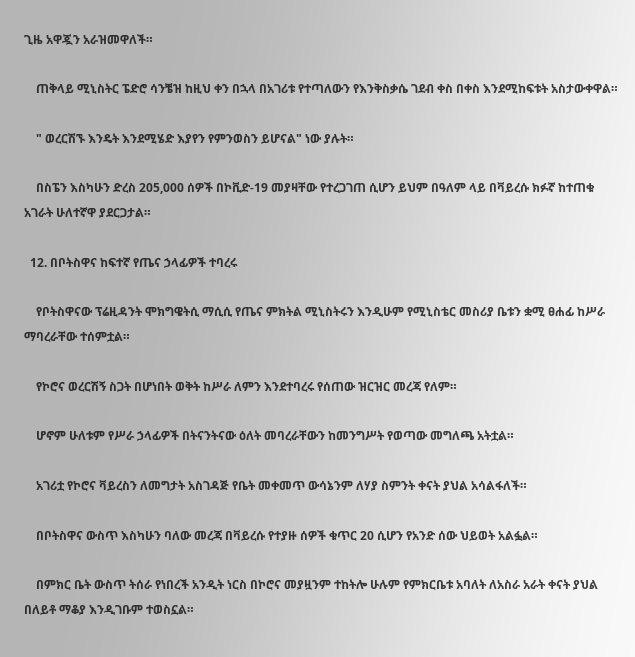ጊዜ አዋጇን አራዝመዋለች።

    ጠቅላይ ሚኒስትር ፔድሮ ሳንቼዝ ከዚህ ቀን በኋላ በአገሪቱ የተጣለውን የእንቅስቃሴ ገደብ ቀስ በቀስ እንደሚከፍቱት አስታውቀዋል።

    " ወረርሽኙ እንዴት እንደሚሄድ እያየን የምንወስን ይሆናል" ነው ያሉት።

    በስፔን እስካሁን ድረስ 205,000 ሰዎች በኮቪድ-19 መያዛቸው የተረጋገጠ ሲሆን ይህም በዓለም ላይ በቫይረሱ ክፉኛ ከተጠቁ አገራት ሁለተኛዋ ያደርጋታል።

  12. በቦትስዋና ከፍተኛ የጤና ኃላፊዎች ተባረሩ

    የቦትስዋናው ፕሬዚዳንት ሞክግዌትሲ ማሲሲ የጤና ምክትል ሚኒስትሩን እንዲሁም የሚኒስቴር መስሪያ ቤቱን ቋሚ ፀሐፊ ከሥራ ማባረራቸው ተሰምቷል።

    የኮሮና ወረርሽኝ ስጋት በሆነበት ወቅት ከሥራ ለምን እንደተባረሩ የሰጠው ዝርዝር መረጃ የለም።

    ሆኖም ሁለቱም የሥራ ኃላፊዎች በትናንትናው ዕለት መባረራቸውን ከመንግሥት የወጣው መግለጫ አትቷል።

    አገሪቷ የኮሮና ቫይረስን ለመግታት አስገዳጅ የቤት መቀመጥ ውሳኔንም ለሃያ ስምንት ቀናት ያህል አሳልፋለች።

    በቦትስዋና ውስጥ እስካሁን ባለው መረጃ በቫይረሱ የተያዙ ሰዎች ቁጥር 20 ሲሆን የአንድ ሰው ህይወት አልፏል።

    በምክር ቤት ውስጥ ትሰራ የነበረች አንዲት ነርስ በኮሮና መያዟንም ተከትሎ ሁሉም የምክርቤቱ አባለት ለአስራ አራት ቀናት ያህል በለይቶ ማቆያ እንዲገቡም ተወስኗል።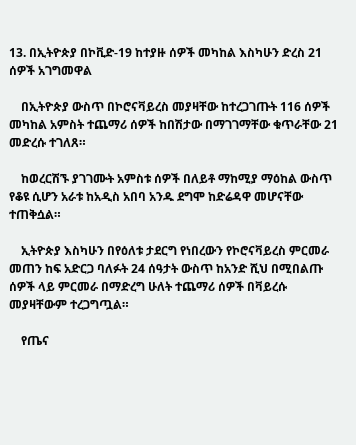13. በኢትዮጵያ በኮቪድ-19 ከተያዙ ሰዎች መካከል እስካሁን ድረስ 21 ሰዎች አገግመዋል

    በኢትዮጵያ ውስጥ በኮሮናቫይረስ መያዛቸው ከተረጋገጡት 116 ሰዎች መካከል አምስት ተጨማሪ ሰዎች ከበሽታው በማገገማቸው ቁጥራቸው 21 መድረሱ ተገለጸ።

    ከወረርሽኙ ያገገሙት አምስቱ ሰዎች በለይቶ ማከሚያ ማዕከል ውስጥ የቆዩ ሲሆን አራቱ ከአዲስ አበባ አንዱ ደግሞ ከድሬዳዋ መሆናቸው ተጠቅሷል።

    ኢትዮጵያ እስካሁን በየዕለቱ ታደርግ የነበረውን የኮሮናቫይረስ ምርመራ መጠን ከፍ አድርጋ ባለፉት 24 ሰዓታት ውስጥ ከአንድ ሺህ በሚበልጡ ሰዎች ላይ ምርመራ በማድረግ ሁለት ተጨማሪ ሰዎች በቫይረሱ መያዛቸውም ተረጋግጧል።

    የጤና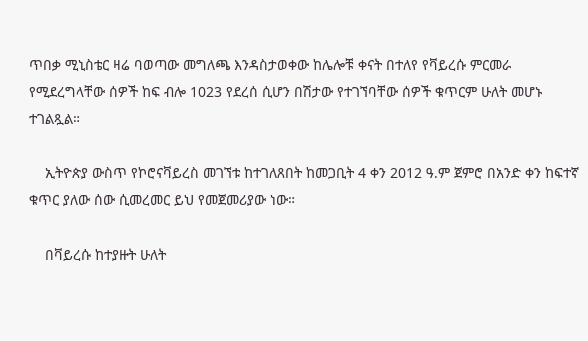ጥበቃ ሚኒስቴር ዛሬ ባወጣው መግለጫ እንዳስታወቀው ከሌሎቹ ቀናት በተለየ የቫይረሱ ምርመራ የሚደረግላቸው ሰዎች ከፍ ብሎ 1023 የደረሰ ሲሆን በሽታው የተገኘባቸው ሰዎች ቁጥርም ሁለት መሆኑ ተገልጿል።

    ኢትዮጵያ ውስጥ የኮሮናቫይረስ መገኘቱ ከተገለጸበት ከመጋቢት 4 ቀን 2012 ዓ.ም ጀምሮ በአንድ ቀን ከፍተኛ ቁጥር ያለው ሰው ሲመረመር ይህ የመጀመሪያው ነው።

    በቫይረሱ ከተያዙት ሁለት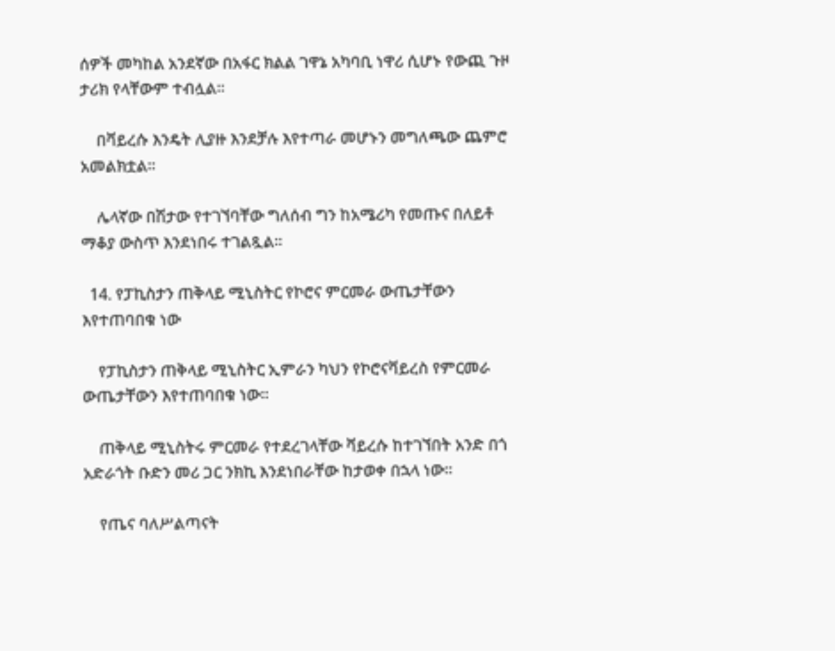ሰዎች መካከል አንደኛው በአፋር ክልል ገዋኔ አካባቢ ነዋሪ ሲሆኑ የውጪ ጉዞ ታሪክ የላቸውም ተብሏል።

    በቫይረሱ እንዴት ሊያዙ እንደቻሉ እየተጣራ መሆኑን መግለጫው ጨምሮ አመልክቷል።

    ሌላኛው በሽታው የተገኘባቸው ግለሰብ ግን ከአሜሪካ የመጡና በለይቶ ማቆያ ውስጥ እንደነበሩ ተገልጿል።

  14. የፓኪስታን ጠቅላይ ሚኒስትር የኮሮና ምርመራ ውጤታቸውን እየተጠባበቁ ነው

    የፓኪስታን ጠቅላይ ሚኒስትር ኢምራን ካህን የኮሮናቫይረስ የምርመራ ውጤታቸውን እየተጠባበቁ ነው።

    ጠቅላይ ሚኒስትሩ ምርመራ የተደረገላቸው ቫይረሱ ከተገኘበት አንድ በጎ አድራጎት ቡድን መሪ ጋር ንክኪ እንደነበራቸው ከታወቀ በኋላ ነው።

    የጤና ባለሥልጣናት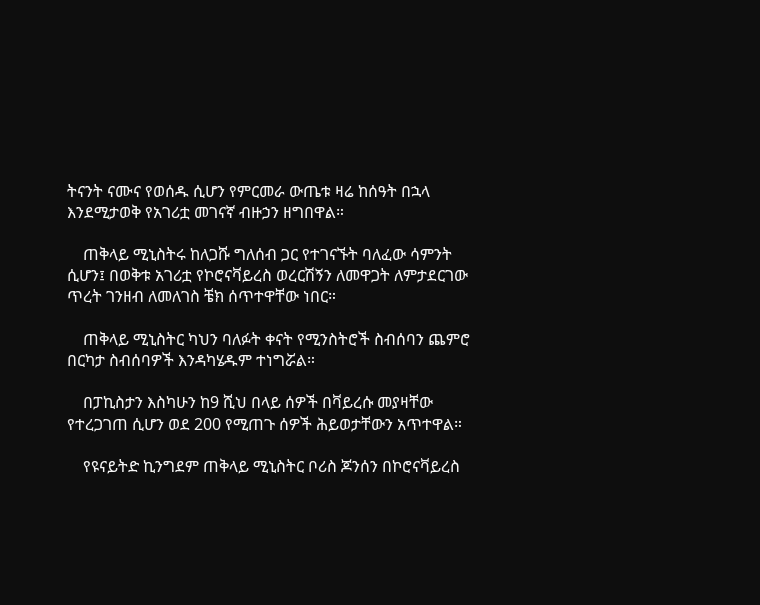ትናንት ናሙና የወሰዱ ሲሆን የምርመራ ውጤቱ ዛሬ ከሰዓት በኋላ እንደሚታወቅ የአገሪቷ መገናኛ ብዙኃን ዘግበዋል።

    ጠቅላይ ሚኒስትሩ ከለጋሹ ግለሰብ ጋር የተገናኙት ባለፈው ሳምንት ሲሆን፤ በወቅቱ አገሪቷ የኮሮናቫይረስ ወረርሽኝን ለመዋጋት ለምታደርገው ጥረት ገንዘብ ለመለገስ ቼክ ሰጥተዋቸው ነበር።

    ጠቅላይ ሚኒስትር ካህን ባለፉት ቀናት የሚንስትሮች ስብሰባን ጨምሮ በርካታ ስብሰባዎች እንዳካሄዱም ተነግሯል።

    በፓኪስታን እስካሁን ከ9 ሺህ በላይ ሰዎች በቫይረሱ መያዛቸው የተረጋገጠ ሲሆን ወደ 200 የሚጠጉ ሰዎች ሕይወታቸውን አጥተዋል።

    የዩናይትድ ኪንግደም ጠቅላይ ሚኒስትር ቦሪስ ጆንሰን በኮሮናቫይረስ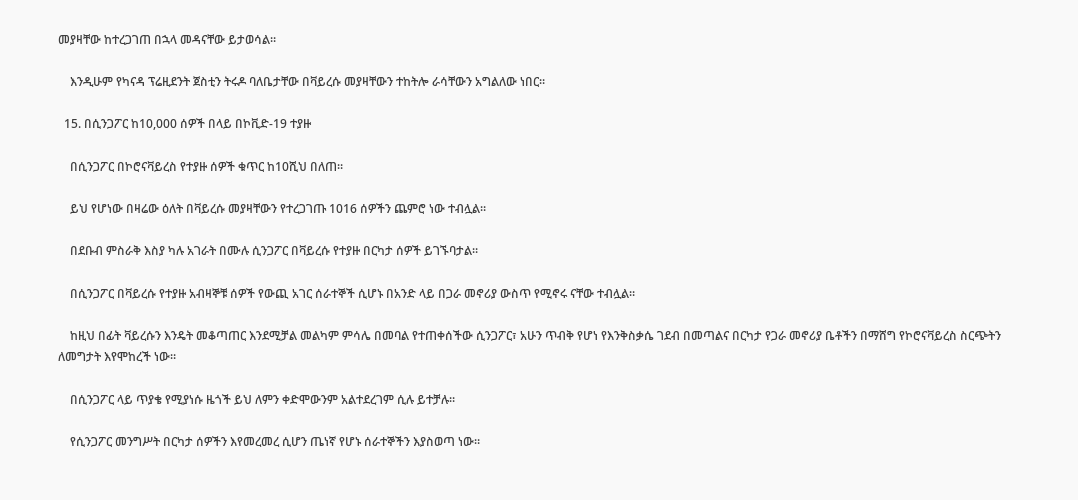መያዛቸው ከተረጋገጠ በኋላ መዳናቸው ይታወሳል።

    እንዲሁም የካናዳ ፕሬዚደንት ጀስቲን ትሩዶ ባለቤታቸው በቫይረሱ መያዛቸውን ተከትሎ ራሳቸውን አግልለው ነበር።

  15. በሲንጋፖር ከ10,000 ሰዎች በላይ በኮቪድ-19 ተያዙ

    በሲንጋፖር በኮሮናቫይረስ የተያዙ ሰዎች ቁጥር ከ10ሺህ በለጠ።

    ይህ የሆነው በዛሬው ዕለት በቫይረሱ መያዛቸውን የተረጋገጡ 1016 ሰዎችን ጨምሮ ነው ተብሏል።

    በደቡብ ምስራቅ እስያ ካሉ አገራት በሙሉ ሲንጋፖር በቫይረሱ የተያዙ በርካታ ሰዎች ይገኙባታል።

    በሲንጋፖር በቫይረሱ የተያዙ አብዛኞቹ ሰዎች የውጪ አገር ሰራተኞች ሲሆኑ በአንድ ላይ በጋራ መኖሪያ ውስጥ የሚኖሩ ናቸው ተብሏል።

    ከዚህ በፊት ቫይረሱን እንዴት መቆጣጠር እንደሚቻል መልካም ምሳሌ በመባል የተጠቀሰችው ሲንጋፖር፣ አሁን ጥብቅ የሆነ የእንቅስቃሴ ገደብ በመጣልና በርካታ የጋራ መኖሪያ ቤቶችን በማሸግ የኮሮናቫይረስ ስርጭትን ለመግታት እየሞከረች ነው።

    በሲንጋፖር ላይ ጥያቄ የሚያነሱ ዜጎች ይህ ለምን ቀድሞውንም አልተደረገም ሲሉ ይተቻሉ።

    የሲንጋፖር መንግሥት በርካታ ሰዎችን እየመረመረ ሲሆን ጤነኛ የሆኑ ሰራተኞችን እያስወጣ ነው።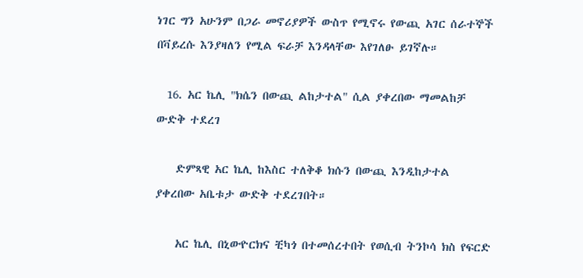ነገር ግን አሁንም በጋራ መኖሪያዎች ውስጥ የሚኖሩ የውጪ አገር ሰራተኞች በቫይረሱ እንያዛለን የሚል ፍራቻ እንዳላቸው እየገለፁ ይገኛሉ።

  16. አር ኬሊ "ክሴን በውጪ ልከታተል" ሲል ያቀረበው ማመልከቻ ውድቅ ተደረገ

    ድምጻዊ አር ኬሊ ከእስር ተለቅቆ ክሱን በውጪ እንዲከታተል ያቀረበው አቤቱታ ውድቅ ተደረገበት።

    አር ኬሊ በኒውዮርክና ቺካጎ በተመሰረተበት የወሲብ ትንኮሳ ክስ የፍርድ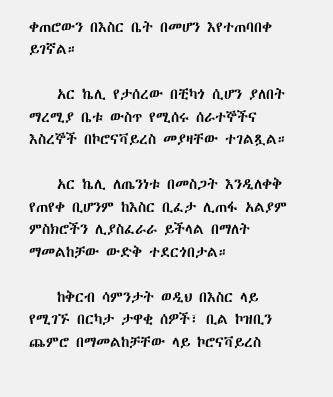ቀጠሮውን በእስር ቤት በመሆን እየተጠባበቀ ይገኛል።

    አር ኬሊ የታሰረው በቺካጎ ሲሆን ያለበት ማረሚያ ቤቱ ውስጥ የሚሰሩ ሰራተኞችና እስረኞች በኮሮናቫይረስ መያዛቸው ተገልጿል።

    አር ኬሊ ለጤንነቱ በመስጋት እንዲለቀቅ የጠየቀ ቢሆንም ከእስር ቢፈታ ሊጠፋ አልያም ምስክሮችን ሊያስፈራራ ይችላል በማለት ማመልከቻው ውድቅ ተደርጎበታል።

    ከቅርብ ሳምንታት ወዲህ በእስር ላይ የሚገኙ በርካታ ታዋቂ ሰዎች፣ ቢል ኮዝቢን ጨምሮ በማመልከቻቸው ላይ ኮሮናቫይረስ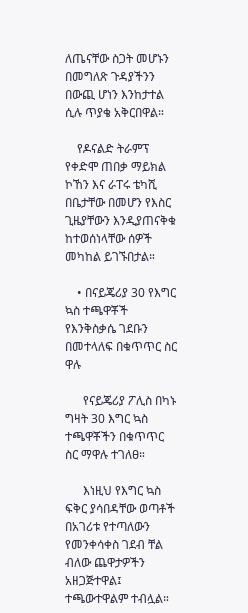ለጤናቸው ስጋት መሆኑን በመግለጽ ጉዳያችንን በውጪ ሆነን እንከታተል ሲሉ ጥያቄ አቅርበዋል።

    የዶናልድ ትራምፕ የቀድሞ ጠበቃ ማይክል ኮኸን እና ራፐሩ ቴካሺ በቤታቸው በመሆን የእስር ጊዜያቸውን እንዲያጠናቅቁ ከተወሰነላቸው ሰዎች መካከል ይገኙበታል።

    • በናይጄሪያ 30 የእግር ኳስ ተጫዋቾች የእንቅስቃሴ ገደቡን በመተላለፍ በቁጥጥር ስር ዋሉ

      የናይጄሪያ ፖሊስ በካኑ ግዛት 30 እግር ኳስ ተጫዋቾችን በቁጥጥር ስር ማዋሉ ተገለፀ።

      እነዚህ የእግር ኳስ ፍቅር ያሳበዳቸው ወጣቶች በአገሪቱ የተጣለውን የመንቀሳቀስ ገደብ ቸል ብለው ጨዋታዎችን አዘጋጅተዋል፤ ተጫውተዋልም ተብሏል።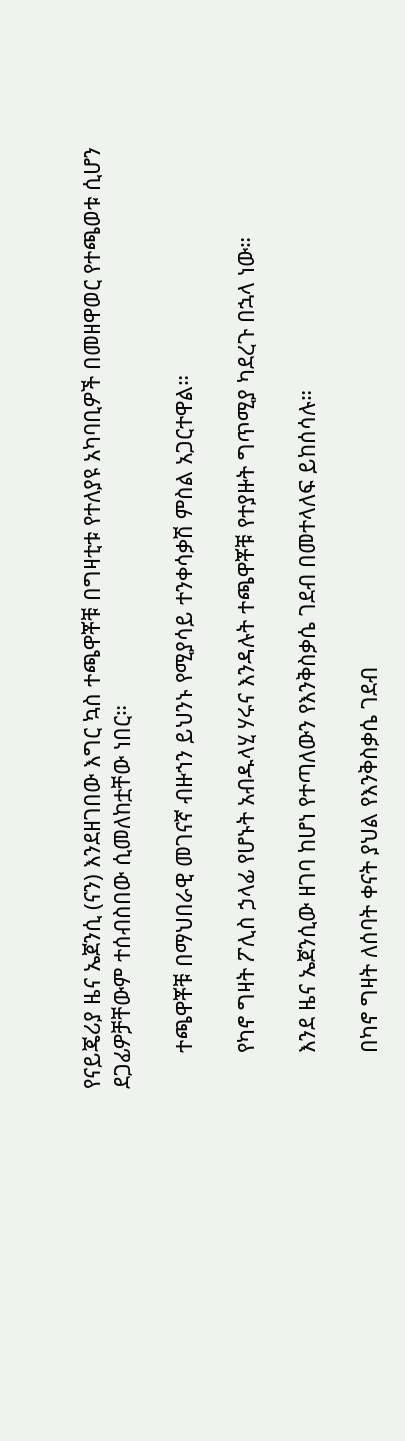የናይጄሪያ ዜና ኤጀንሲ (ናን) እንደዘገበው እግር ኳስ ተጫዋቾቹ በግዛቲቱ የተለያዩ አካባቢዎች በመዘዋወር የተጫወቱ ሲሆን ደጋፊዎቻቸውም ተሰብስበው ሲመለከቷቸው ነበር።

      ተጫዋቾቹ በማህበራዊ መገናኛ ብዙኀን ይህንኑ የሚያሳይ ተንቀሳቃሽ ምስል አጋርተዋል።

      የካኖ ግዛት ፖሊስ ኃላፊ የሆኑት አብዱላሂ ሃሩና እንዳሉት ተጫዋቾቹ የተያዙት ግጥሚያ ካደረጉ በኋላ ነው።

      እንደ ዜና ኤጀንሲው ዘገባ ከሆነ የተጣለውን የእንቅስቃሴ ገደብ በመተላለፍ ይከሰሳሉ።

      በካኖ ግዛት ለሰባት ቀናት ያህል የእንቅስቃሴ ገደብ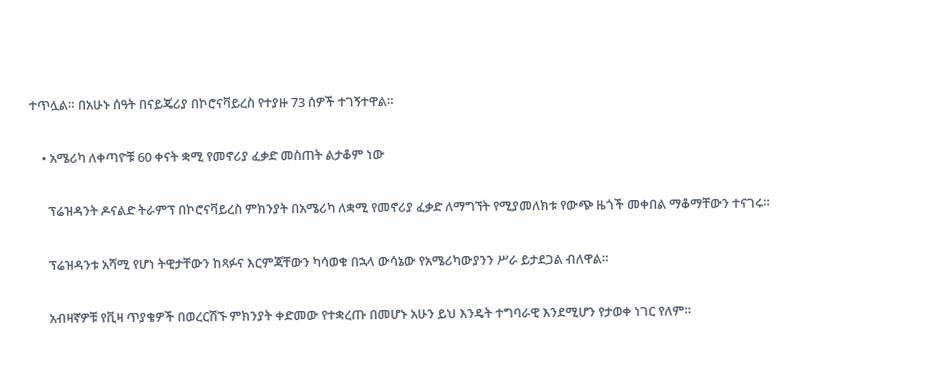ተጥሏል። በአሁኑ ሰዓት በናይጄሪያ በኮሮናቫይረስ የተያዙ 73 ሰዎች ተገኝተዋል።

    • አሜሪካ ለቀጣዮቹ 60 ቀናት ቋሚ የመኖሪያ ፈቃድ መስጠት ልታቆም ነው

      ፕሬዝዳንት ዶናልድ ትራምፕ በኮሮናቫይረስ ምክንያት በአሜሪካ ለቋሚ የመኖሪያ ፈቃድ ለማግኘት የሚያመለክቱ የውጭ ዜጎች መቀበል ማቆማቸውን ተናገሩ።

      ፕሬዝዳንቱ አሻሚ የሆነ ትዊታቸውን ከጻፉና እርምጃቸውን ካሳወቁ በኋላ ውሳኔው የአሜሪካውያንን ሥራ ይታደጋል ብለዋል።

      አብዛኛዎቹ የቪዛ ጥያቄዎች በወረርሽኙ ምክንያት ቀድመው የተቋረጡ በመሆኑ አሁን ይህ እንዴት ተግባራዊ እንደሚሆን የታወቀ ነገር የለም።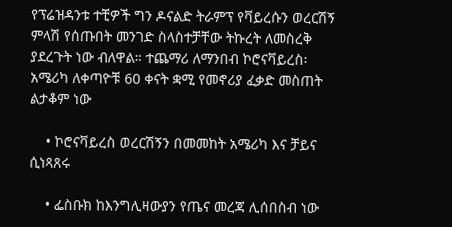የፕሬዝዳንቱ ተቺዎች ግን ዶናልድ ትራምፕ የቫይረሱን ወረርሽኝ ምላሽ የሰጡበት መንገድ ስላስተቻቸው ትኩረት ለመስረቅ ያደረጉት ነው ብለዋል። ተጨማሪ ለማንበብ ኮሮናቫይረስ፡ አሜሪካ ለቀጣዮቹ 60 ቀናት ቋሚ የመኖሪያ ፈቃድ መስጠት ልታቆም ነው

    • ኮሮናቫይረስ ወረርሽኝን በመመከት አሜሪካ እና ቻይና ሲነጻጸሩ

    • ፌስቡክ ከእንግሊዛውያን የጤና መረጃ ሊሰበስብ ነው